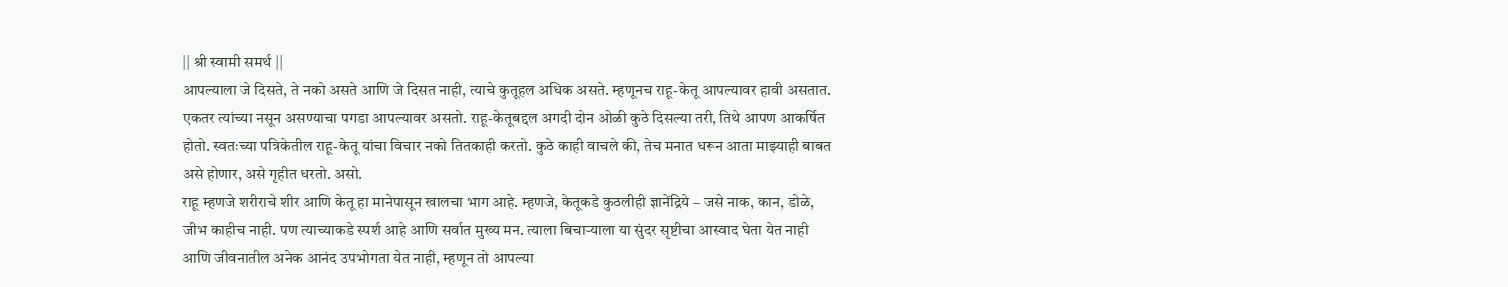|| श्री स्वामी समर्थ ||
आपल्याला जे दिसते, ते नको असते आणि जे दिसत नाही, त्याचे कुतूहल अधिक असते. म्हणूनच राहू-केतू आपल्यावर हावी असतात. एकतर त्यांच्या नसून असण्याचा पगडा आपल्यावर असतो. राहू-केतूबद्दल अगदी दोन ओळी कुठे दिसल्या तरी, तिथे आपण आकर्षित होतो. स्वतःच्या पत्रिकेतील राहू-केतू यांचा विचार नको तितकाही करतो. कुठे काही वाचले की, तेच मनात धरून आता माझ्याही बाबत असे होणार, असे गृहीत धरतो. असो.
राहू म्हणजे शरीराचे शीर आणि केतू हा मानेपासून खालचा भाग आहे. म्हणजे, केतूकडे कुठलीही ज्ञानेंद्रिये – जसे नाक, कान, डोळे, जीभ काहीच नाही. पण त्याच्याकडे स्पर्श आहे आणि सर्वात मुख्य मन. त्याला बिचाऱ्याला या सुंदर सृष्टीचा आस्वाद घेता येत नाही आणि जीवनातील अनेक आनंद उपभोगता येत नाही, म्हणून तो आपल्या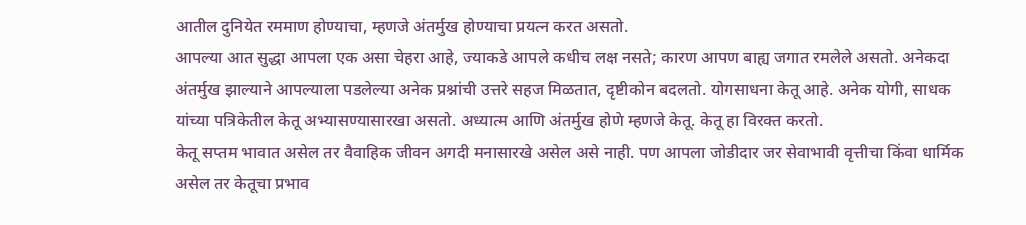आतील दुनियेत रममाण होण्याचा, म्हणजे अंतर्मुख होण्याचा प्रयत्न करत असतो.
आपल्या आत सुद्धा आपला एक असा चेहरा आहे, ज्याकडे आपले कधीच लक्ष नसते; कारण आपण बाह्य जगात रमलेले असतो. अनेकदा अंतर्मुख झाल्याने आपल्याला पडलेल्या अनेक प्रश्नांची उत्तरे सहज मिळतात, दृष्टीकोन बदलतो. योगसाधना केतू आहे. अनेक योगी, साधक यांच्या पत्रिकेतील केतू अभ्यासण्यासारखा असतो. अध्यात्म आणि अंतर्मुख होणे म्हणजे केतू. केतू हा विरक्त करतो.
केतू सप्तम भावात असेल तर वैवाहिक जीवन अगदी मनासारखे असेल असे नाही. पण आपला जोडीदार जर सेवाभावी वृत्तीचा किंवा धार्मिक असेल तर केतूचा प्रभाव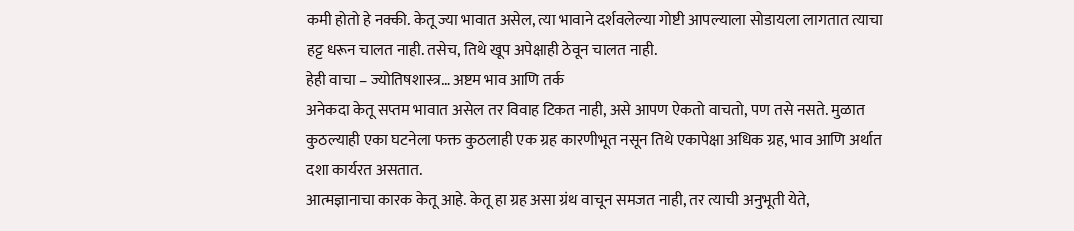कमी होतो हे नक्की. केतू ज्या भावात असेल, त्या भावाने दर्शवलेल्या गोष्टी आपल्याला सोडायला लागतात त्याचा हट्ट धरून चालत नाही. तसेच, तिथे खूप अपेक्षाही ठेवून चालत नाही.
हेही वाचा – ज्योतिषशास्त्र… अष्टम भाव आणि तर्क
अनेकदा केतू सप्तम भावात असेल तर विवाह टिकत नाही, असे आपण ऐकतो वाचतो, पण तसे नसते. मुळात कुठल्याही एका घटनेला फक्त कुठलाही एक ग्रह कारणीभूत नसून तिथे एकापेक्षा अधिक ग्रह, भाव आणि अर्थात दशा कार्यरत असतात.
आत्मज्ञानाचा कारक केतू आहे. केतू हा ग्रह असा ग्रंथ वाचून समजत नाही, तर त्याची अनुभूती येते,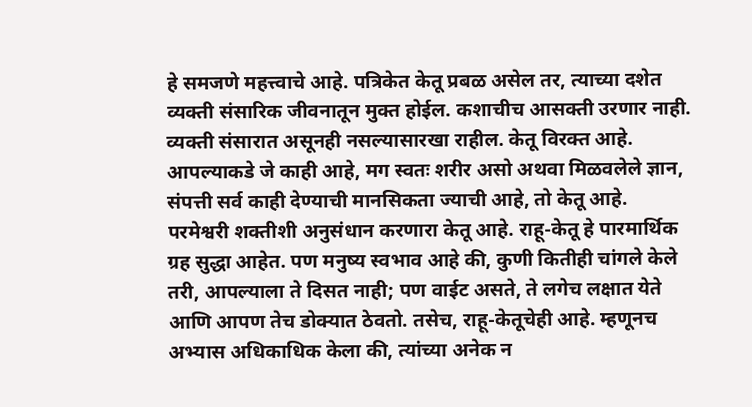हे समजणे महत्त्वाचे आहे. पत्रिकेत केतू प्रबळ असेल तर, त्याच्या दशेत व्यक्ती संसारिक जीवनातून मुक्त होईल. कशाचीच आसक्ती उरणार नाही. व्यक्ती संसारात असूनही नसल्यासारखा राहील. केतू विरक्त आहे. आपल्याकडे जे काही आहे, मग स्वतः शरीर असो अथवा मिळवलेले ज्ञान, संपत्ती सर्व काही देण्याची मानसिकता ज्याची आहे, तो केतू आहे.
परमेश्वरी शक्तीशी अनुसंधान करणारा केतू आहे. राहू-केतू हे पारमार्थिक ग्रह सुद्धा आहेत. पण मनुष्य स्वभाव आहे की, कुणी कितीही चांगले केले तरी, आपल्याला ते दिसत नाही; पण वाईट असते, ते लगेच लक्षात येते आणि आपण तेच डोक्यात ठेवतो. तसेच, राहू-केतूचेही आहे. म्हणूनच अभ्यास अधिकाधिक केला की, त्यांच्या अनेक न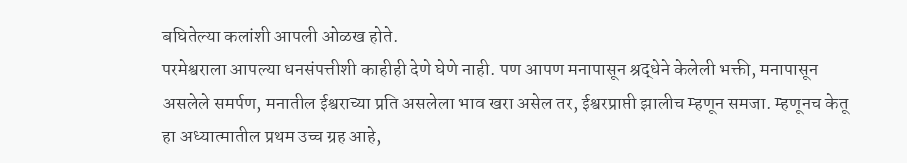बघितेल्या कलांशी आपली ओळख होते.
परमेश्वराला आपल्या धनसंपत्तीशी काहीही देणे घेणे नाही. पण आपण मनापासून श्रद्धेने केलेली भक्ती, मनापासून असलेले समर्पण, मनातील ईश्वराच्या प्रति असलेला भाव खरा असेल तर, ईश्वरप्राप्ती झालीच म्हणून समजा. म्हणूनच केतू हा अध्यात्मातील प्रथम उच्च ग्रह आहे,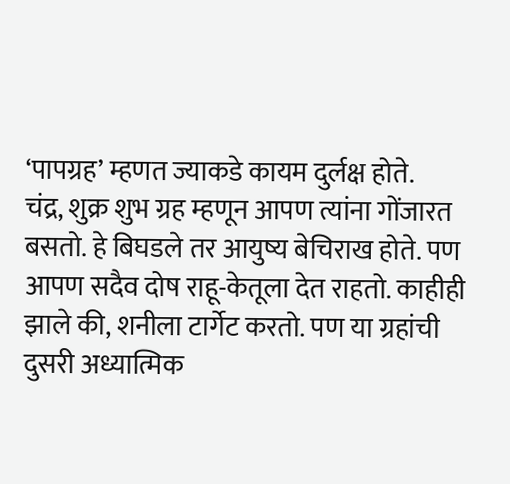‘पापग्रह’ म्हणत ज्याकडे कायम दुर्लक्ष होते.
चंद्र, शुक्र शुभ ग्रह म्हणून आपण त्यांना गोंजारत बसतो. हे बिघडले तर आयुष्य बेचिराख होते. पण आपण सदैव दोष राहू-केतूला देत राहतो. काहीही झाले की, शनीला टार्गेट करतो. पण या ग्रहांची दुसरी अध्यात्मिक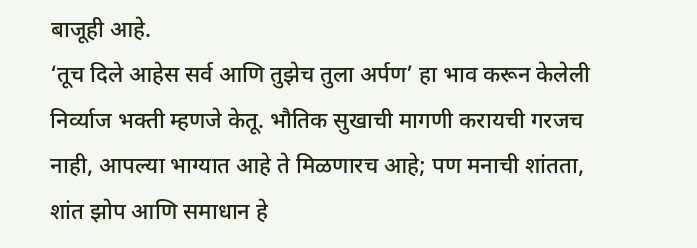बाजूही आहे.
‘तूच दिले आहेस सर्व आणि तुझेच तुला अर्पण’ हा भाव करून केलेली निर्व्याज भक्ती म्हणजे केतू. भौतिक सुखाची मागणी करायची गरजच नाही, आपल्या भाग्यात आहे ते मिळणारच आहे; पण मनाची शांतता, शांत झोप आणि समाधान हे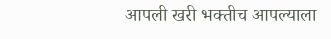आपली खरी भक्तीच आपल्याला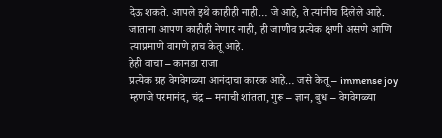देऊ शकते. आपले इथे काहीही नाही… जे आहे, ते त्यांनीच दिलेले आहे. जाताना आपण काहीही नेणार नाही, ही जाणीव प्रत्येक क्षणी असणे आणि त्याप्रमाणे वागणे हाच केतू आहे.
हेही वाचा – कानडा राजा
प्रत्येक ग्रह वेगवेगळ्या आनंदाचा कारक आहे… जसे केतू – immense joy म्हणजे परमानंद, चंद्र – मनाची शांतता, गुरू – ज्ञान, बुध – वेगवेगळ्या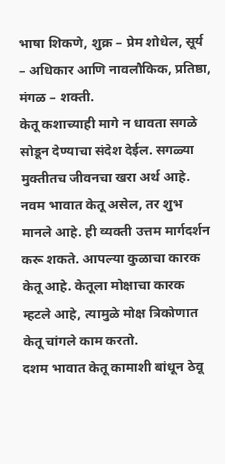भाषा शिकणे, शुक्र – प्रेम शोधेल, सूर्य – अधिकार आणि नावलौकिक, प्रतिष्ठा, मंगळ – शक्ती.
केतू कशाच्याही मागे न धावता सगळे सोडून देण्याचा संदेश देईल. सगळ्या मुक्तीतच जीवनचा खरा अर्थ आहे. नवम भावात केतू असेल, तर शुभ मानले आहे. ही व्यक्ती उत्तम मार्गदर्शन करू शकते. आपल्या कुळाचा कारक केतू आहे. केतूला मोक्षाचा कारक म्हटले आहे, त्यामुळे मोक्ष त्रिकोणात केतू चांगले काम करतो.
दशम भावात केतू कामाशी बांधून ठेवू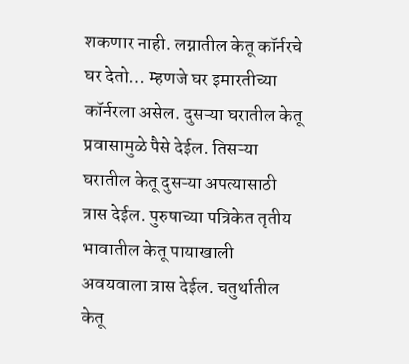शकणार नाही. लग्नातील केतू कॉर्नरचे घर देतो… म्हणजे घर इमारतीच्या कॉर्नरला असेल. दुसऱ्या घरातील केतू प्रवासामुळे पैसे देईल. तिसऱ्या घरातील केतू दुसऱ्या अपत्यासाठी त्रास देईल. पुरुषाच्या पत्रिकेत तृतीय भावातील केतू पायाखाली अवयवाला त्रास देईल. चतुर्थातील केतू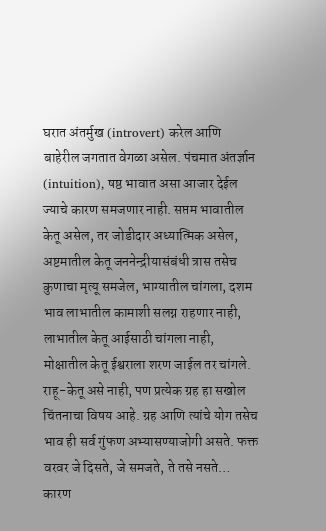घरात अंतर्मुख (introvert) करेल आणि बाहेरील जगतात वेगळा असेल. पंचमात अंतर्ज्ञान (intuition), षष्ठ भावात असा आजार देईल ज्याचे कारण समजणार नाही. सप्तम भावातील केतू असेल, तर जोडीदार अध्यात्मिक असेल, अष्टमातील केतू जननेन्द्रीयासंबंधी त्रास तसेच कुणाचा मृत्यू समजेल, भाग्यातील चांगला, दशम भाव लाभातील कामाशी सलग्न राहणार नाही, लाभातील केतू आईसाठी चांगला नाही, मोक्षातील केतू ईश्वराला शरण जाईल तर चांगले.
राहू-केतू असे नाही, पण प्रत्येक ग्रह हा सखोल चिंतनाचा विषय आहे. ग्रह आणि त्यांचे योग तसेच भाव ही सर्व गुंफण अभ्यासण्याजोगी असते. फक्त वरवर जे दिसते, जे समजते, ते तसे नसते… कारण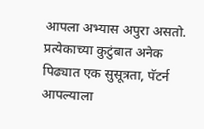आपला अभ्यास अपुरा असतो. प्रत्येकाच्या कुटुंबात अनेक पिढ्यात एक सुसूत्रता, पॅटर्न आपल्याला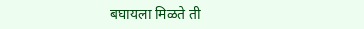बघायला मिळते ती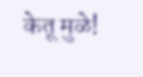केतू मुळे!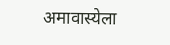अमावास्येला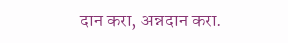दान करा, अन्नदान करा.